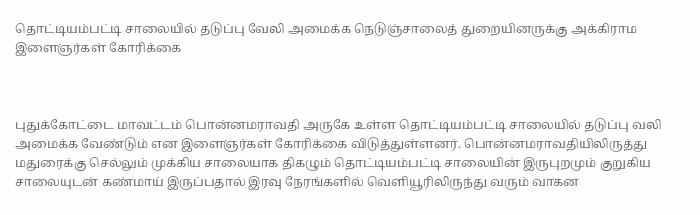தொட்டியம்பட்டி சாலையில் தடுப்பு வேலி அமைக்க நெடுஞ்சாலைத் துறையினருக்கு அக்கிராம இளைஞர்கள் கோரிக்கை



புதுக்கோட்டை மாவட்டம் பொன்னமராவதி அருகே உள்ள தொட்டியம்பட்டி சாலையில் தடுப்பு வலி அமைக்க வேண்டும் என இளைஞர்கள் கோரிக்கை விடுத்துள்ளனர். பொன்னமராவதியிலிருத்து மதுரைக்கு செல்லும் முக்கிய சாலையாக திகழும் தொட்டியம்பட்டி சாலையின் இருபுறமும் குறுகிய சாலையுடன் கண்மாய் இருப்பதால் இரவு நேரங்களில் வெளியூரிலிருந்து வரும் வாகன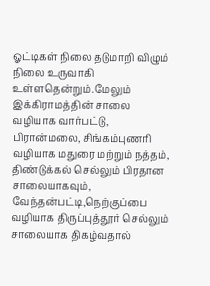ஓட்டிகள் நிலை தடுமாறி விழும் நிலை உருவாகி உள்ளதென்றும்.மேலும் இக்கிராமத்தின் சாலை வழியாக வார்பட்டு, பிரான்மலை, சிங்கம்புணரி வழியாக மதுரை மற்றும் நத்தம், திண்டுக்கல் செல்லும் பிரதான சாலையாகவும், வேந்தன்பட்டி,நெற்குப்பை வழியாக திருப்புத்தூர் செல்லும் சாலையாக திகழ்வதால்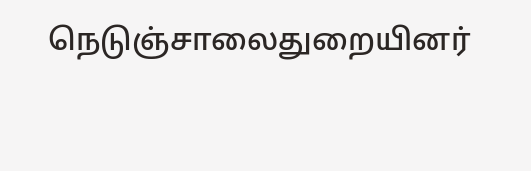நெடுஞ்சாலைதுறையினர்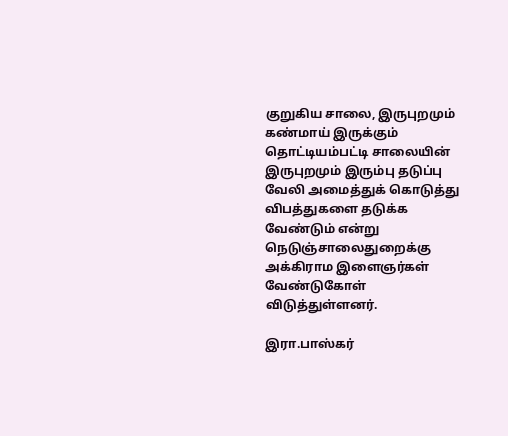குறுகிய சாலை, இருபுறமும் கண்மாய் இருக்கும் தொட்டியம்பட்டி சாலையின் இருபுறமும் இரும்பு தடுப்பு வேலி அமைத்துக் கொடுத்து விபத்துகளை தடுக்க வேண்டும் என்று நெடுஞ்சாலைதுறைக்கு அக்கிராம இளைஞர்கள் வேண்டுகோள் விடுத்துள்ளனர்.

இரா.பாஸ்கர்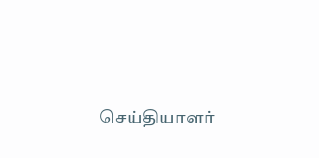செய்தியாளர்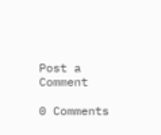Post a Comment

0 Comments